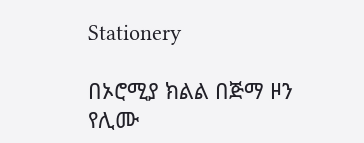Stationery

በኦሮሚያ ክልል በጅማ ዞን የሊሙ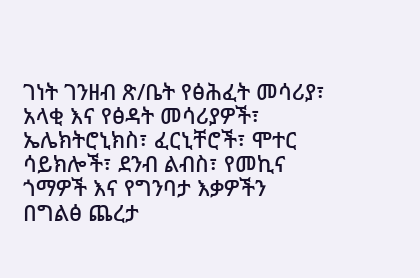ገነት ገንዘብ ጽ/ቤት የፅሕፈት መሳሪያ፣ አላቂ እና የፅዳት መሳሪያዎች፣ ኤሌክትሮኒክስ፣ ፈርኒቸሮች፣ ሞተር ሳይክሎች፣ ደንብ ልብስ፣ የመኪና ጎማዎች እና የግንባታ እቃዎችን በግልፅ ጨረታ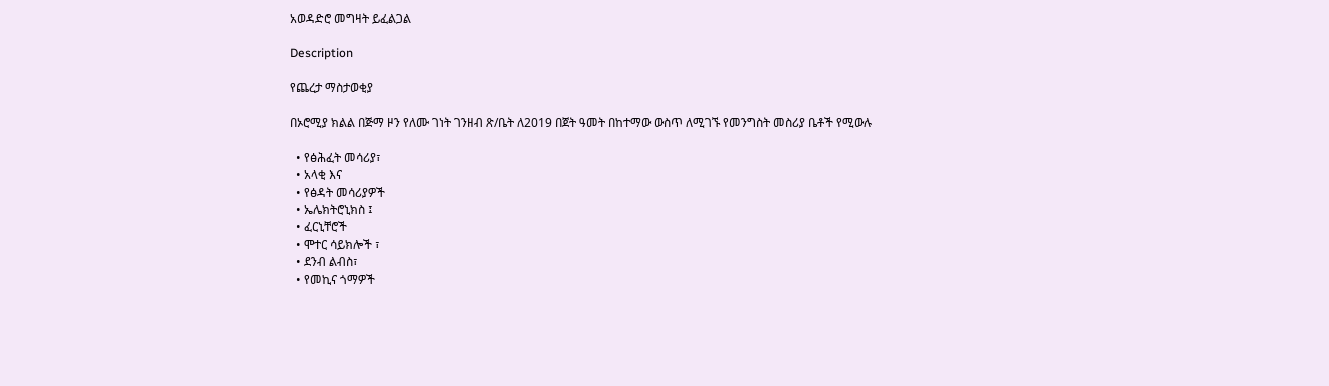አወዳድሮ መግዛት ይፈልጋል

Description

የጨረታ ማስታወቂያ

በኦሮሚያ ክልል በጅማ ዞን የለሙ ገነት ገንዘብ ጽ/ቤት ለ2019 በጀት ዓመት በከተማው ውስጥ ለሚገኙ የመንግስት መስሪያ ቤቶች የሚውሉ

  • የፅሕፈት መሳሪያ፣
  • አላቂ እና
  • የፅዳት መሳሪያዎች
  • ኤሌክትሮኒክስ ፤
  • ፈርኒቸሮች
  • ሞተር ሳይክሎች ፣
  • ደንብ ልብስ፣
  • የመኪና ጎማዎች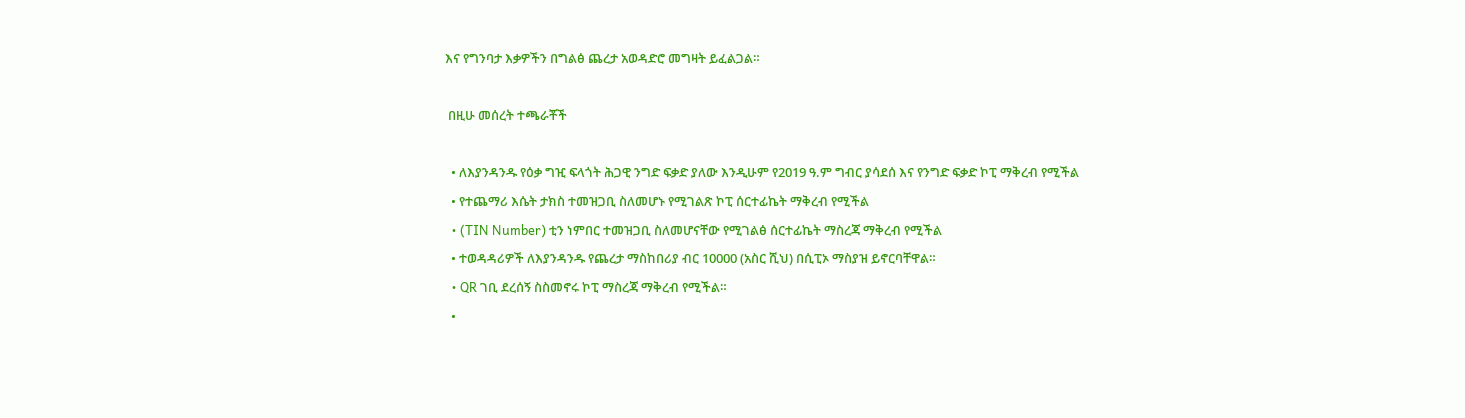እና የግንባታ እቃዎችን በግልፅ ጨረታ አወዳድሮ መግዛት ይፈልጋል።

 በዚሁ መሰረት ተጫራቾች

  • ለእያንዳንዱ የዕቃ ግዢ ፍላጎት ሕጋዊ ንግድ ፍቃድ ያለው እንዲሁም የ2019 ዓ.ም ግብር ያሳደሰ እና የንግድ ፍቃድ ኮፒ ማቅረብ የሚችል
  • የተጨማሪ እሴት ታክስ ተመዝጋቢ ስለመሆኑ የሚገልጽ ኮፒ ሰርተፊኬት ማቅረብ የሚችል
  • (TIN Number) ቲን ነምበር ተመዝጋቢ ስለመሆናቸው የሚገልፅ ሰርተፊኬት ማስረጃ ማቅረብ የሚችል
  • ተወዳዳሪዎች ለእያንዳንዱ የጨረታ ማስከበሪያ ብር 10000 (አስር ሺህ) በሲፒኦ ማስያዝ ይኖርባቸዋል።
  • QR ገቢ ደረሰኝ ስስመኖሩ ኮፒ ማስረጃ ማቅረብ የሚችል።
  •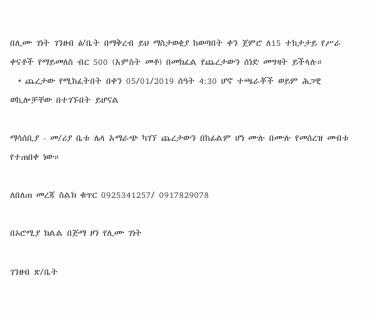በሊሙ ገነት ገንዘብ ፅ/ቤት በማቅረብ ይህ ማስታወቂያ ከወጣበት ቀን ጀምሮ ለ15 ተከታታይ የሥራ ቀናቶች የማይመለስ ብር 500 (አምስት መቶ) በመክፈል የጨረታውን ሰነድ መግዛት ይችላሉ።
  • ጨረታው የሚከፈትበት በቀን 05/01/2019 ሰዓት 4:30 ሆኖ ተጫራቾች ወይም ሕጋዊ ወኪሎቻቸው በተገኙበት ይሆናል

ማሳሰቢያ - መ/ሪያ ቤቱ ሌላ አማራጭ ካገኘ ጨረታውን በከፊልም ሆነ ሙሉ በሙሉ የመሰረዝ መብቱ የተጠበቀ ነው።

ለበለጠ መረጃ ስልክ ቁጥር 0925341257/ 0917829078

በኦሮሚያ ክልል በጅማ ዞን የሊሙ ገነት

ገንዘብ ጽ/ቤት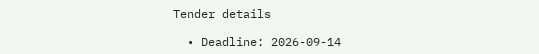Tender details

  • Deadline: 2026-09-14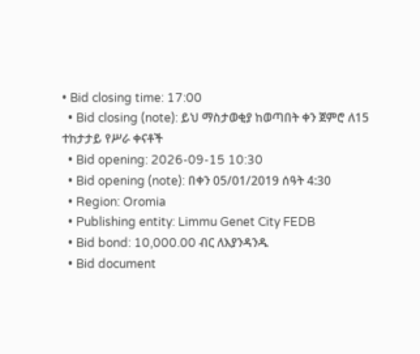• Bid closing time: 17:00
  • Bid closing (note): ይህ ማስታወቂያ ከወጣበት ቀን ጀምሮ ለ15 ተከታታይ የሥራ ቀናቶች
  • Bid opening: 2026-09-15 10:30
  • Bid opening (note): በቀን 05/01/2019 ሰዓት 4:30
  • Region: Oromia
  • Publishing entity: Limmu Genet City FEDB
  • Bid bond: 10,000.00 ብር ለእያንዳንዱ
  • Bid document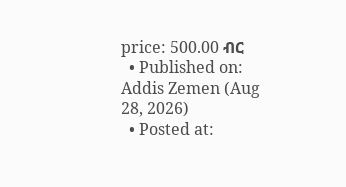price: 500.00 ብር
  • Published on: Addis Zemen (Aug 28, 2026)
  • Posted at: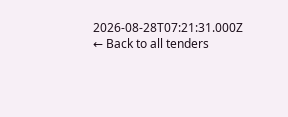2026-08-28T07:21:31.000Z
← Back to all tenders